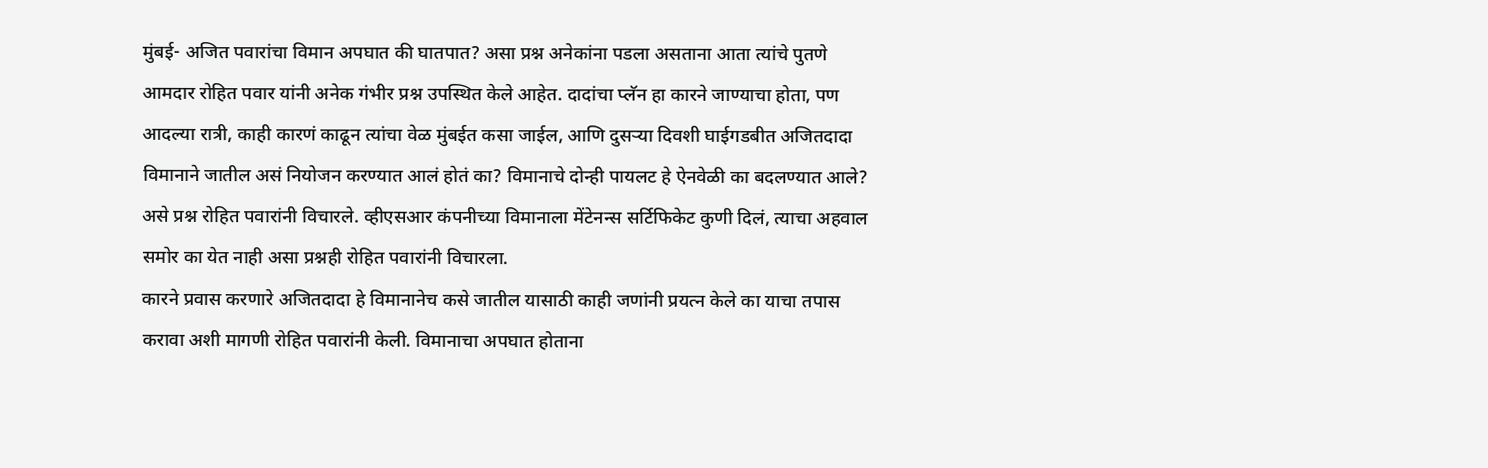मुंबई- अजित पवारांचा विमान अपघात की घातपात? असा प्रश्न अनेकांना पडला असताना आता त्यांचे पुतणे आमदार रोहित पवार यांनी अनेक गंभीर प्रश्न उपस्थित केले आहेत. दादांचा प्लॅन हा कारने जाण्याचा होता, पण आदल्या रात्री, काही कारणं काढून त्यांचा वेळ मुंबईत कसा जाईल, आणि दुसऱ्या दिवशी घाईगडबीत अजितदादा विमानाने जातील असं नियोजन करण्यात आलं होतं का? विमानाचे दोन्ही पायलट हे ऐनवेळी का बदलण्यात आले? असे प्रश्न रोहित पवारांनी विचारले. व्हीएसआर कंपनीच्या विमानाला मेंटेनन्स सर्टिफिकेट कुणी दिलं, त्याचा अहवाल समोर का येत नाही असा प्रश्नही रोहित पवारांनी विचारला.
कारने प्रवास करणारे अजितदादा हे विमानानेच कसे जातील यासाठी काही जणांनी प्रयत्न केले का याचा तपास करावा अशी मागणी रोहित पवारांनी केली. विमानाचा अपघात होताना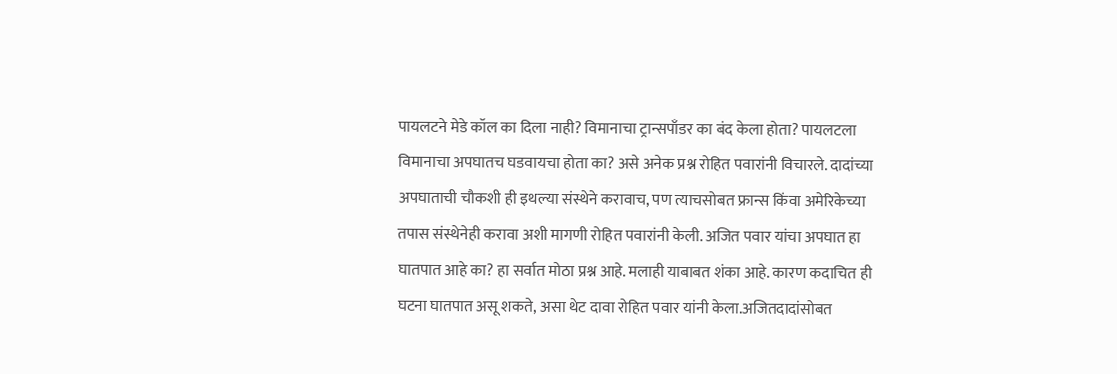पायलटने मेडे कॉल का दिला नाही? विमानाचा ट्रान्सपाँडर का बंद केला होता? पायलटला विमानाचा अपघातच घडवायचा होता का? असे अनेक प्रश्न रोहित पवारांनी विचारले. दादांच्या अपघाताची चौकशी ही इथल्या संस्थेने करावाच, पण त्याचसोबत फ्रान्स किंवा अमेरिकेच्या तपास संस्थेनेही करावा अशी मागणी रोहित पवारांनी केली. अजित पवार यांचा अपघात हा घातपात आहे का? हा सर्वात मोठा प्रश्न आहे. मलाही याबाबत शंका आहे. कारण कदाचित ही घटना घातपात असू शकते, असा थेट दावा रोहित पवार यांनी केला.अजितदादांसोबत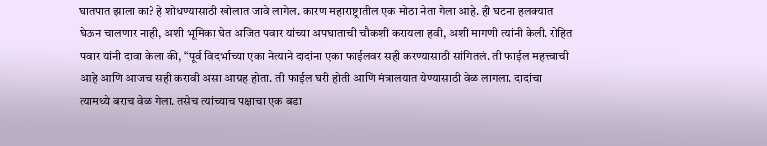घातपात झाला का? हे शोधण्यासाठी खोलात जावे लागेल. कारण महाराष्ट्रातील एक मोठा नेता गेला आहे. ही घटना हलक्यात घेऊन चालणार नाही, अशी भूमिका घेत अजित पवार यांच्या अपघाताची चौकशी करायला हवी, अशी मागणी त्यांनी केली. रोहित पवार यांनी दावा केला की, “पूर्व विदर्भाच्या एका नेत्याने दादांना एका फाईलवर सही करण्यासाठी सांगितलं. ती फाईल महत्त्वाची आहे आणि आजच सही करावी असा आग्रह होता. ती फाईल घरी होती आणि मंत्रालयात येण्यासाठी वेळ लागला. दादांचा त्यामध्ये बराच वेळ गेला. तसेच त्यांच्याच पक्षाचा एक बडा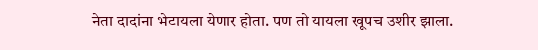नेता दादांना भेटायला येणार होता. पण तो यायला खूपच उशीर झाला.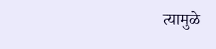त्यामुळे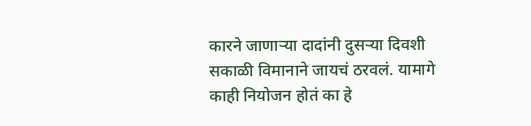कारने जाणाऱ्या दादांनी दुसऱ्या दिवशी सकाळी विमानाने जायचं ठरवलं. यामागे काही नियोजन होतं का हे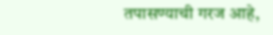तपासण्याची गरज आहे,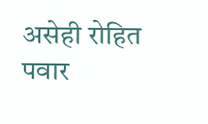असेही रोहित पवार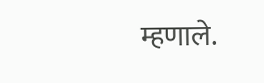म्हणाले.